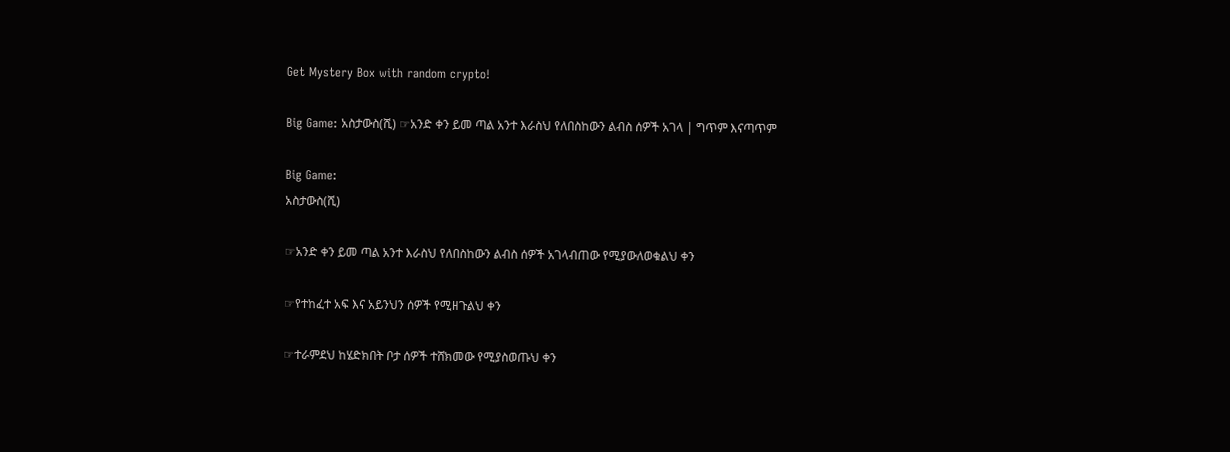Get Mystery Box with random crypto!

Big Game: አስታውስ(ሺ) ☞አንድ ቀን ይመ ጣል አንተ እራስህ የለበስከውን ልብስ ሰዎች አገላ | ግጥም እናጣጥም

Big Game:
አስታውስ(ሺ)

☞አንድ ቀን ይመ ጣል አንተ እራስህ የለበስከውን ልብስ ሰዎች አገላብጠው የሚያውለወቁልህ ቀን

☞የተከፈተ አፍ እና አይንህን ሰዎች የሚዘጉልህ ቀን

☞ተራምደህ ከሄድክበት ቦታ ሰዎች ተሸክመው የሚያስወጡህ ቀን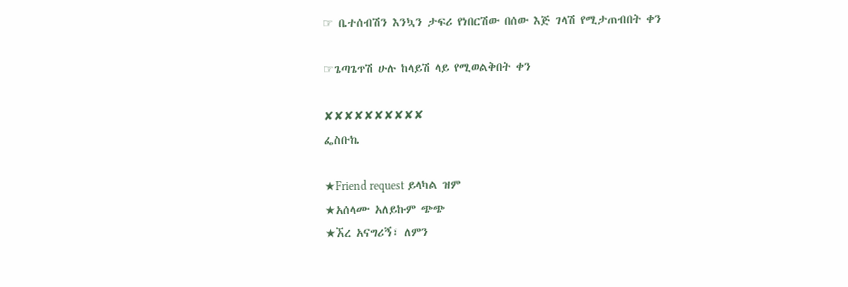☞ ቤተሰብሽን እንኳን ታፍሪ የነበርሽው በሰው እጅ ገላሽ የሚታጠብበት ቀን

☞ጌጣጌጥሽ ሁሉ ከላይሽ ላይ የሚወልቅበት ቀን

✘✘✘✘✘✘✘✘✘✘
ፌስቡኬ

★Friend request ይላካል ዝም
★አሰላሙ አለይኩም ጭጭ
★ኧረ አናግሪኝ፣ ለምን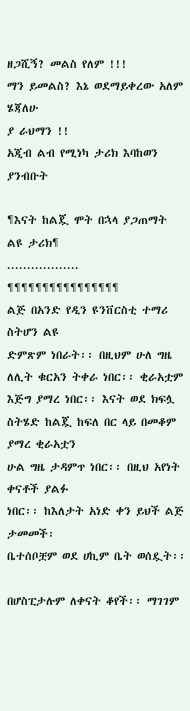ዘጋሺኝ? መልስ የለም !!!
ማን ይመልስ? እኔ ወደማይቀረው አለም ሄጃለሁ
ያ ራህማን !!
አጂብ ልብ የሚነካ ታሪክ እባከወን ያንብቡት

¶እናት ከልጇ ሞት በኋላ ያጋጠማት ልዩ ታሪክ¶
..................
¶¶¶¶¶¶¶¶¶¶¶¶¶¶¶¶
ልጅ በአንድ የዲን ዩንቨርስቲ ተማሪ ስትሆን ልዩ
ድምጽም ነበራት፡፡ በዚህም ሁለ ግዜ ለሊት ቁርአን ትቀራ ነበር፡፡ ቂራአቷም እጅግ ያማረ ነበር፡፡ እናት ወደ ክፍሏ
ስትሄድ ከልጇ ከፍለ በር ላይ በመቆም ያማረ ቂራአቷን
ሁል ግዜ ታዳምጥ ነበር፡፡ በዚህ አየነት ቀናቶች ያልፉ
ነበር፡፡ ከእለታት አነድ ቀን ይህች ልጅ ታመመች፡
ቤተሰቦቿም ወደ ሀኪም ቤት ወሰዷት፡፡

በሆስፒታሉም ለቀናት ቆየች፡፡ ማገገም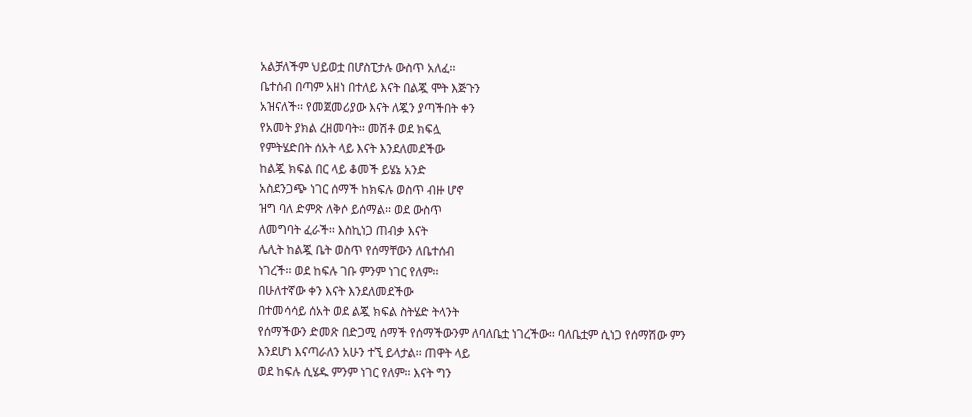አልቻለችም ህይወቷ በሆስፒታሉ ውስጥ አለፈ፡፡
ቤተሰብ በጣም አዘነ በተለይ እናት በልጇ ሞት እጅጉን
አዝናለች፡፡ የመጀመሪያው እናት ለጇን ያጣችበት ቀን
የአመት ያክል ረዘመባት፡፡ መሽቶ ወደ ክፍሏ
የምትሄድበት ሰአት ላይ እናት እንደለመደችው
ከልጇ ክፍል በር ላይ ቆመች ይሄኔ አንድ
አስደንጋጭ ነገር ሰማች ከክፍሉ ወስጥ ብዙ ሆኖ
ዝግ ባለ ድምጽ ለቅሶ ይሰማል፡፡ ወደ ውስጥ
ለመግባት ፈራች፡፡ እስኪነጋ ጠብቃ እናት
ሌሊት ከልጇ ቤት ወስጥ የሰማቸውን ለቤተሰብ
ነገረች፡፡ ወደ ከፍሉ ገቡ ምንም ነገር የለም፡፡
በሁለተኛው ቀን እናት እንደለመደችው
በተመሳሳይ ሰአት ወደ ልጇ ክፍል ስትሄድ ትላንት
የሰማችውን ድመጽ በድጋሚ ሰማች የሰማችውንም ለባለቤቷ ነገረችው፡፡ ባለቤቷም ሲነጋ የሰማሽው ምን
እንደሆነ እናጣራለን አሁን ተኚ ይላታል፡፡ ጠዋት ላይ
ወደ ከፍሉ ሲሄዱ ምንም ነገር የለም፡፡ እናት ግን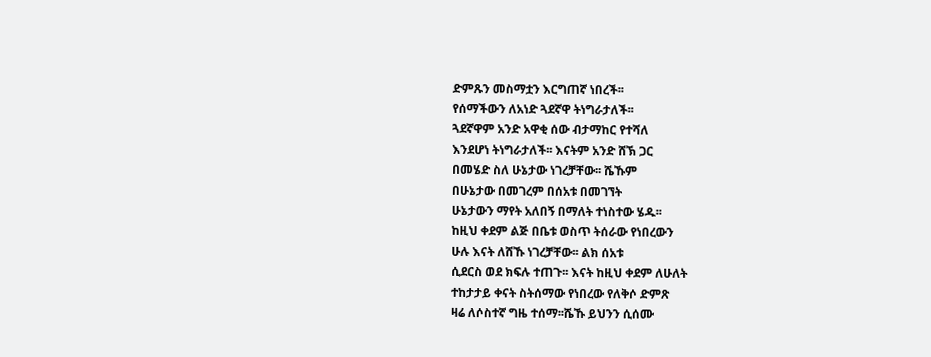ድምጹን መስማቷን እርግጠኛ ነበረች፡፡
የሰማችውን ለአነድ ጓደኛዋ ትነግራታለች፡፡
ጓደኛዋም አንድ አዋቂ ሰው ብታማከር የተሻለ
እንደሆነ ትነግራታለች፡፡ እናትም አንድ ሸኽ ጋር
በመሄድ ስለ ሁኔታው ነገረቻቸው፡፡ ሼኹም
በሁኔታው በመገረም በሰአቱ በመገኘት
ሁኔታውን ማየት አለበኝ በማለት ተነስተው ሄዱ፡፡
ከዚህ ቀደም ልጅ በቤቱ ወስጥ ትሰራው የነበረውን
ሁሉ እናት ለሸኹ ነገረቻቸው፡፡ ልክ ሰአቱ
ሲደርስ ወደ ክፍሉ ተጠጉ፡፡ እናት ከዚህ ቀደም ለሁለት
ተከታታይ ቀናት ስትሰማው የነበረው የለቅሶ ድምጽ
ዛሬ ለሶስተኛ ግዜ ተሰማ፡፡ሼኹ ይህንን ሲሰሙ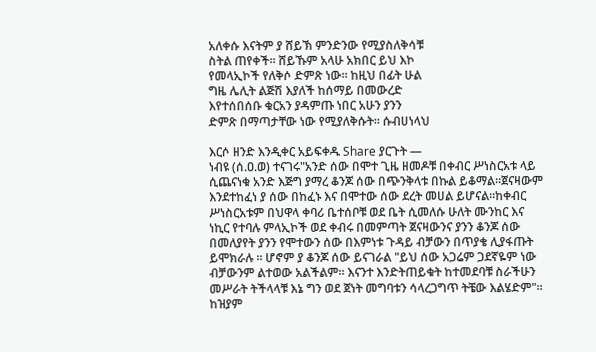አለቀሱ እናትም ያ ሸይኽ ምንድንው የሚያስለቅሳቹ
ስትል ጠየቀች፡፡ ሸይኹም አላሁ አክበር ይህ እኮ
የመላኢኮች የለቅሶ ድምጽ ነው፡፡ ከዚህ በፊት ሁል
ግዜ ሌሊት ልጅሽ እያለች ከሰማይ በመውረድ
እየተሰበሰቡ ቁርአን ያዳምጡ ነበር አሁን ያንን
ድምጽ በማጣታቸው ነው የሚያለቅሱት፡፡ ሱብሀነላህ

እርሶ ዘንድ እንዲቀር አይፍቀዱ Share ያርጉት —
ነብዩ (ሰ.ዐ.ወ) ተናገሩ"አንድ ሰው በሞተ ጊዜ ዘመዶቹ በቀብር ሥነስርአቱ ላይ ሲጨናነቁ አንድ እጅግ ያማረ ቆንጆ ሰው በጭንቅላቱ በኩል ይቆማል።ጀናዛውም እንደተከፈነ ያ ሰው በከፈኑ እና በሞተው ሰው ደረት መሀል ይሆናል።ከቀብር ሥነስርአቱም በህዋላ ቀባሪ ቤተሰቦቹ ወደ ቤት ሲመለሱ ሁለት ሙንከር እና ነኪር የተባሉ ምላኢኮች ወደ ቀብሩ በመምጣት ጀናዛውንና ያንን ቆንጆ ሰው በመለያየት ያንን የሞተውን ሰው በእምነቱ ጉዳይ ብቻውን በጥያቄ ሊያፋጡት ይሞክራሉ ። ሆኖም ያ ቆንጆ ሰው ይናገራል "ይህ ሰው አጋሬም ጋደኛዬም ነው ብቻውንም ልተወው አልችልም። እናንተ እንድትጠይቁት ከተመደባቹ ስራችሁን መሥራት ትችላላቹ እኔ ግን ወደ ጀነት መግባቱን ሳላረጋግጥ ትቼው እልሄድም"። ከዝያም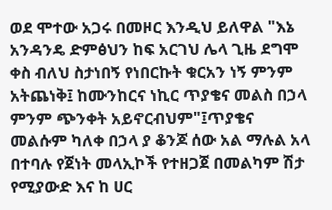ወደ ሞተው አጋሩ በመዞር እንዲህ ይለዋል "እኔ አንዳንዴ ድምፅህን ከፍ አርገህ ሌላ ጊዜ ደግሞ ቀስ ብለህ ስታነበኝ የነበርኩት ቁርአን ነኝ ምንም አትጨነቅ፤ ከሙንከርና ነኪር ጥያቄና መልስ በኃላ ምንም ጭንቀት አይኖርብህም"፤ጥያቄና መልሱም ካለቀ በኃላ ያ ቆንጆ ሰው አል ማሉል አላ በተባሉ የጀነት መላኢኮች የተዘጋጀ በመልካም ሽታ የሚያውድ እና ከ ሀር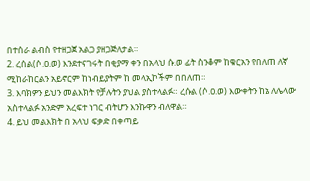በተሰራ ልብስ የተዘጋጀ አልጋ ያዘጋጅለታል።
2. ረሰል(ሶ.ዐ.ወ) እንደተናገሩት በቂያማ ቀን በአላህ ሱ.ወ ፊት ስንቆም ከቁርአን የበለጠ ለኛ ሚከራከርልን አይኖርም ከነብይያትም ከ መላኢኮችም በበለጠ።
3. እባክዎን ይህን መልእክት የቻሉትን ያህል ያስተላልፉ። ረሱል (ሶ.ዐ.ወ) እውቀትን ከኔ ለሌላው አስተላልፉ አንድም አረፍተ ነገር ብትሆን እንኩዋን ብለዋል።
4. ይህ መልእክት በ አላህ ፍቃድ በቀጣይ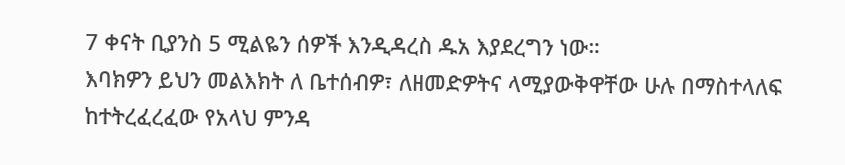7 ቀናት ቢያንስ 5 ሚልዬን ሰዎች እንዲዳረስ ዱአ እያደረግን ነው።
እባክዎን ይህን መልእክት ለ ቤተሰብዎ፣ ለዘመድዎትና ላሚያውቅዋቸው ሁሉ በማስተላለፍ ከተትረፈረፈው የአላህ ምንዳ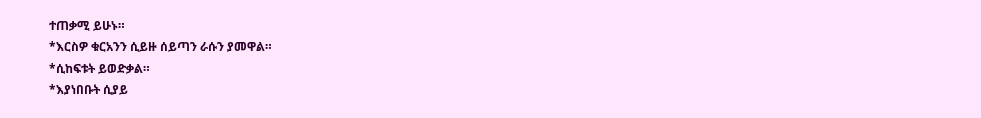ተጠቃሚ ይሁኑ።
*እርስዎ ቁርአንን ሲይዙ ሰይጣን ራሱን ያመዋል።
*ሲከፍቱት ይወድቃል።
*እያነበቡት ሲያይ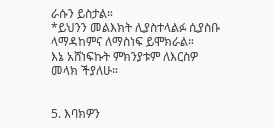ራሱን ይስታል።
*ይህንን መልእክት ሊያስተላልፉ ሲያስቡ ላማዳከምና ለማስነፍ ይሞክራል።
እኔ አሸነፍኩት ምክንያቱም ለእርስዎ መላክ ችያለሁ።


5. እባክዎን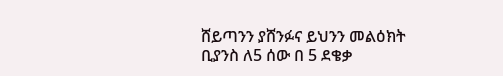ሸይጣንን ያሸንፉና ይህንን መልዕክት ቢያንስ ለ5 ሰው በ 5 ደቄቃ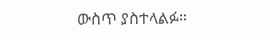ውስጥ ያስተላልፉ።